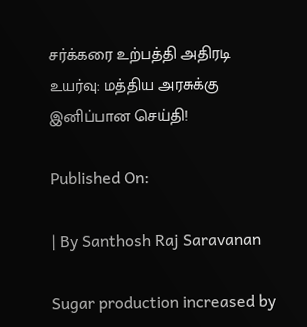சர்க்கரை உற்பத்தி அதிரடி உயர்வு: மத்திய அரசுக்கு இனிப்பான செய்தி!

Published On:

| By Santhosh Raj Saravanan

Sugar production increased by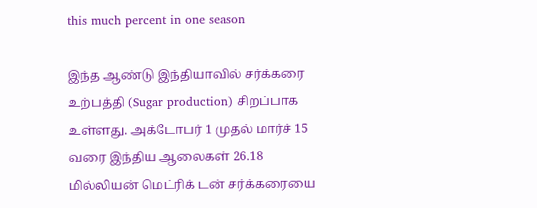this much percent in one season

இந்த ஆண்டு இந்தியாவில் சர்க்கரை உற்பத்தி (Sugar production) சிறப்பாக உள்ளது. அக்டோபர் 1 முதல் மார்ச் 15 வரை இந்திய ஆலைகள் 26.18 மில்லியன் மெட்ரிக் டன் சர்க்கரையை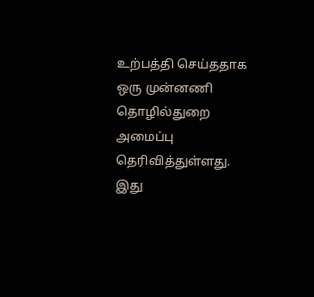உற்பத்தி செய்ததாக ஒரு முன்னணி தொழில்துறை அமைப்பு தெரிவித்துள்ளது. இது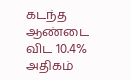கடந்த ஆண்டை விட 10.4% அதிகம்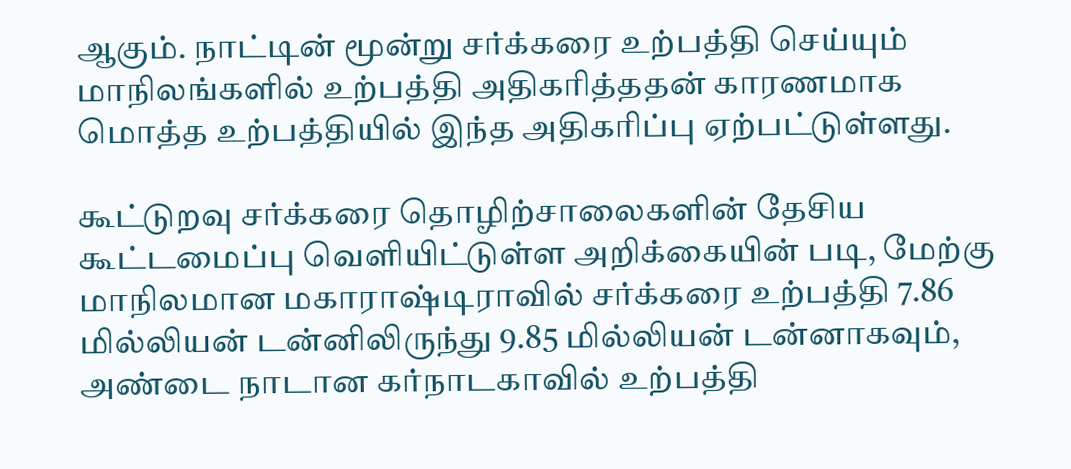ஆகும். நாட்டின் மூன்று சர்க்கரை உற்பத்தி செய்யும் மாநிலங்களில் உற்பத்தி அதிகரித்ததன் காரணமாக மொத்த உற்பத்தியில் இந்த அதிகரிப்பு ஏற்பட்டுள்ளது.

கூட்டுறவு சர்க்கரை தொழிற்சாலைகளின் தேசிய கூட்டமைப்பு வெளியிட்டுள்ள அறிக்கையின் படி, மேற்கு மாநிலமான மகாராஷ்டிராவில் சர்க்கரை உற்பத்தி 7.86 மில்லியன் டன்னிலிருந்து 9.85 மில்லியன் டன்னாகவும், அண்டை நாடான கர்நாடகாவில் உற்பத்தி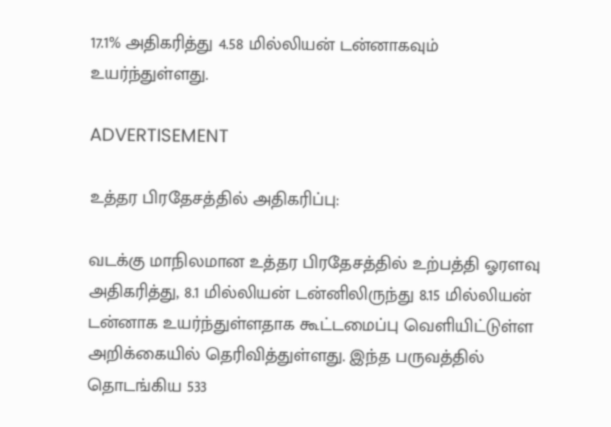17.1% அதிகரித்து 4.58 மில்லியன் டன்னாகவும் உயர்ந்துள்ளது.

ADVERTISEMENT

உத்தர பிரதேசத்தில் அதிகரிப்பு:

வடக்கு மாநிலமான உத்தர பிரதேசத்தில் உற்பத்தி ஓரளவு அதிகரித்து, 8.1 மில்லியன் டன்னிலிருந்து 8.15 மில்லியன் டன்னாக உயர்ந்துள்ளதாக கூட்டமைப்பு வெளியிட்டுள்ள அறிக்கையில் தெரிவித்துள்ளது. இந்த பருவத்தில் தொடங்கிய 533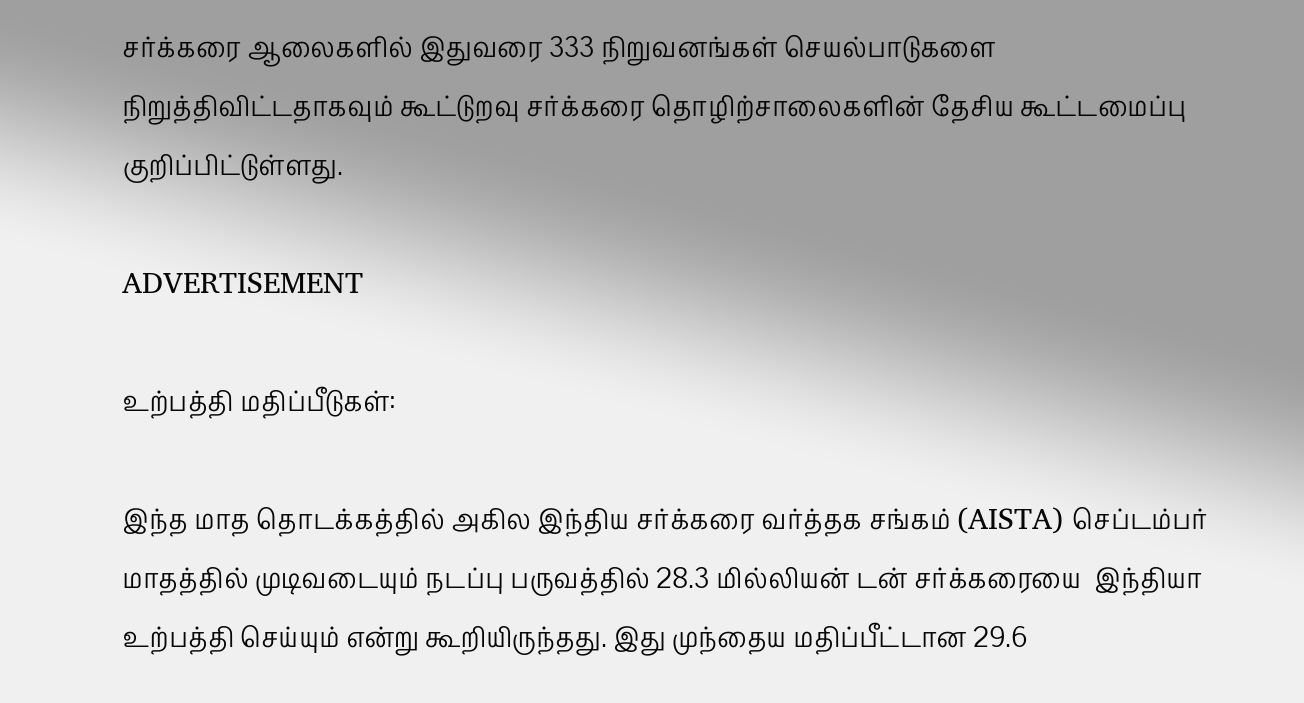சர்க்கரை ஆலைகளில் இதுவரை 333 நிறுவனங்கள் செயல்பாடுகளை நிறுத்திவிட்டதாகவும் கூட்டுறவு சர்க்கரை தொழிற்சாலைகளின் தேசிய கூட்டமைப்பு குறிப்பிட்டுள்ளது.

ADVERTISEMENT

உற்பத்தி மதிப்பீடுகள்:

இந்த மாத தொடக்கத்தில் அகில இந்திய சர்க்கரை வர்த்தக சங்கம் (AISTA) செப்டம்பர் மாதத்தில் முடிவடையும் நடப்பு பருவத்தில் 28.3 மில்லியன் டன் சர்க்கரையை  இந்தியா உற்பத்தி செய்யும் என்று கூறியிருந்தது. இது முந்தைய மதிப்பீட்டான 29.6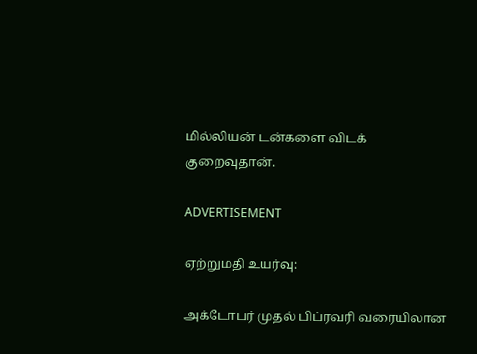மில்லியன் டன்களை விடக் குறைவுதான்.

ADVERTISEMENT

ஏற்றுமதி உயர்வு:

அக்டோபர் முதல் பிப்ரவரி வரையிலான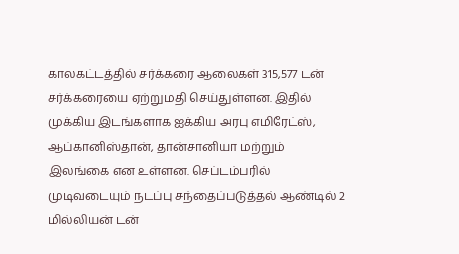காலகட்டத்தில் சர்க்கரை ஆலைகள் 315,577 டன் சர்க்கரையை ஏற்றுமதி செய்துள்ளன. இதில் முக்கிய இடங்களாக ஐக்கிய அரபு எமிரேட்ஸ், ஆப்கானிஸ்தான், தான்சானியா மற்றும் இலங்கை என உள்ளன. செப்டம்பரில் முடிவடையும் நடப்பு சந்தைப்படுத்தல் ஆண்டில் 2 மில்லியன் டன்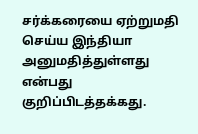சர்க்கரையை ஏற்றுமதி செய்ய இந்தியா அனுமதித்துள்ளது என்பது குறிப்பிடத்தக்கது.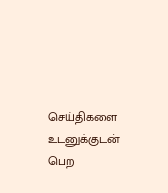செய்திகளை உடனுக்குடன் பெற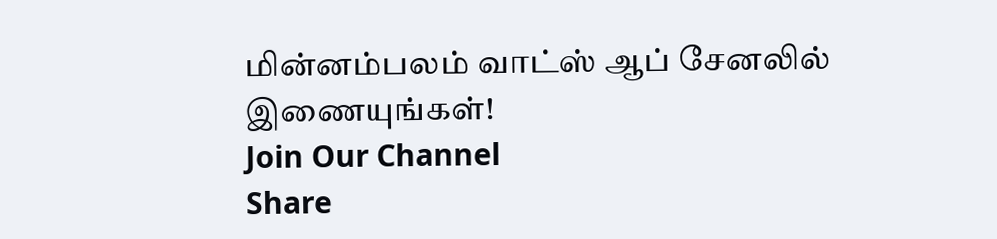மின்னம்பலம் வாட்ஸ் ஆப் சேனலில் இணையுங்கள்!
Join Our Channel
Share